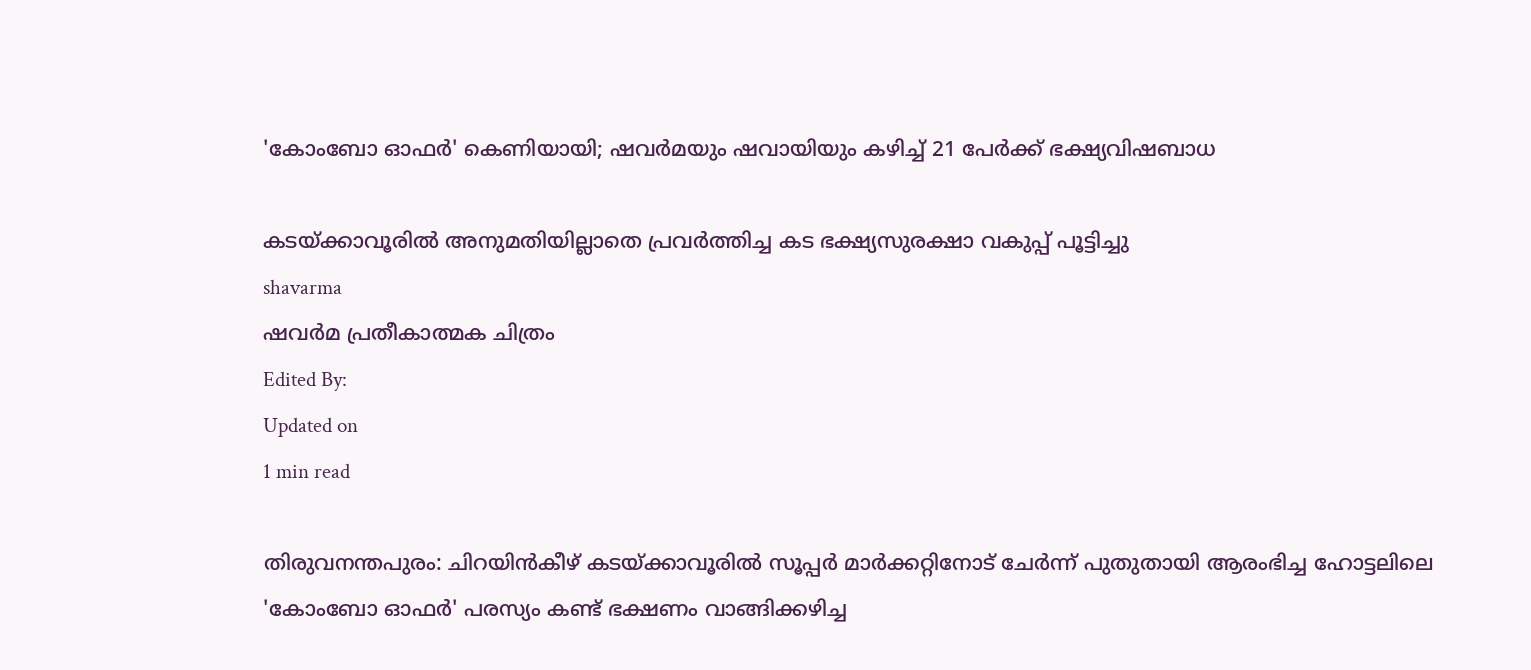'കോംബോ ഓഫർ' കെണിയായി; ഷവർമയും ഷവായിയും കഴിച്ച് 21 പേർക്ക് ഭക്ഷ്യവിഷബാധ

കടയ്ക്കാവൂരിൽ അനുമതിയില്ലാതെ പ്രവർത്തിച്ച കട ഭക്ഷ്യസുരക്ഷാ വകുപ്പ് പൂട്ടിച്ചു
shavarma
ഷവർമ പ്രതീകാത്മക ചിത്രം
Edited By:
Updated on
1 min read

തിരുവനന്തപുരം: ചിറയിൻകീഴ് കടയ്ക്കാവൂരിൽ സൂപ്പർ മാർക്കറ്റിനോട് ചേർന്ന് പുതുതായി ആരംഭിച്ച ഹോട്ടലിലെ 'കോംബോ ഓഫർ' പരസ്യം കണ്ട് ഭക്ഷണം വാങ്ങിക്കഴിച്ച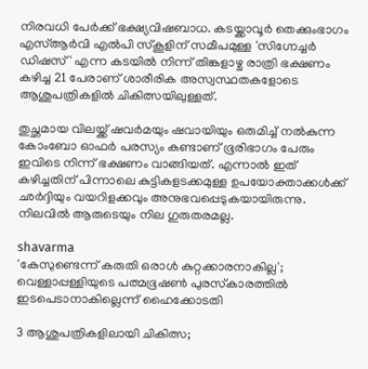നിരവധി പേർക്ക് ഭക്ഷ്യവിഷബാധ. കടയ്ക്കാവൂർ തെക്കുംഭാഗം എസ്ആർവി എൽപി സ്കൂളിന് സമീപമുള്ള 'സിഗ്നേച്ചർ ഡിഷസ്' എന്ന കടയിൽ നിന്ന് തിങ്കളാഴ്ച രാത്രി ഭക്ഷണം കഴിച്ച 21 പേരാണ് ശാരീരിക അസ്വസ്ഥതകളോടെ ആശുപത്രികളിൽ ചികിത്സയിലുള്ളത്.

തുച്ഛമായ വിലയ്ക്ക് ഷവർമയും ഷവായിയും ഒരുമിച്ച് നൽകുന്ന കോംബോ ഓഫർ പരസ്യം കണ്ടാണ് ഭൂരിഭാഗം പേരും ഇവിടെ നിന്ന് ഭക്ഷണം വാങ്ങിയത്. എന്നാൽ ഇത് കഴിച്ചതിന് പിന്നാലെ കുട്ടികളടക്കമുള്ള ഉപയോക്താക്കൾക്ക് ഛർദ്ദിയും വയറിളക്കവും അനുഭവപ്പെടുകയായിരുന്നു. നിലവിൽ ആരുടെയും നില ഗുരുതരമല്ല.

shavarma
'കേസുണ്ടെന്ന് കരുതി ഒരാള്‍ കുറ്റക്കാരനാകില്ല'; വെള്ളാപ്പള്ളിയുടെ പത്മഭൂഷണ്‍ പുരസ്‌കാരത്തില്‍ ഇടപെടാനാകില്ലെന്ന് ഹൈക്കോടതി

3 ആശുപത്രികളിലായി ചികിത്സ;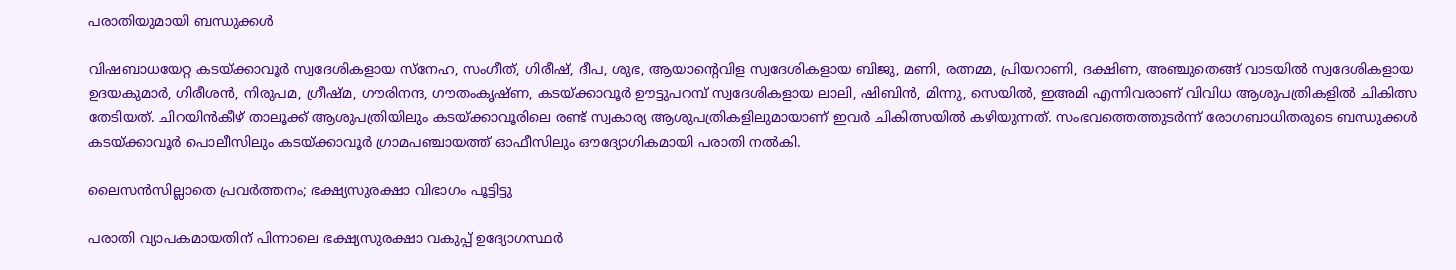പരാതിയുമായി ബന്ധുക്കൾ

വിഷബാധയേറ്റ കടയ്ക്കാവൂർ സ്വദേശികളായ സ്നേഹ, സംഗീത്, ഗിരീഷ്, ദീപ, ശുഭ, ആയാന്റെവിള സ്വദേശികളായ ബിജു, മണി, രത്നമ്മ, പ്രിയറാണി, ദക്ഷിണ, അഞ്ചുതെങ്ങ് വാടയിൽ സ്വദേശികളായ ഉദയകുമാർ, ഗിരീശൻ, നിരുപമ, ഗ്രീഷ്മ, ഗൗരിനന്ദ, ഗൗതംകൃഷ്ണ, കടയ്ക്കാവൂർ ഊട്ടുപറമ്പ് സ്വദേശികളായ ലാലി, ഷിബിൻ, മിന്നു, സെയിൽ, ഇഅമി എന്നിവരാണ് വിവിധ ആശുപത്രികളിൽ ചികിത്സ തേടിയത്. ചിറയിൻകീഴ് താലൂക്ക് ആശുപത്രിയിലും കടയ്ക്കാവൂരിലെ രണ്ട് സ്വകാര്യ ആശുപത്രികളിലുമായാണ് ഇവർ ചികിത്സയിൽ കഴിയുന്നത്. സംഭവത്തെത്തുടർന്ന് രോഗബാധിതരുടെ ബന്ധുക്കൾ കടയ്ക്കാവൂർ പൊലീസിലും കടയ്ക്കാവൂർ ഗ്രാമപഞ്ചായത്ത് ഓഫീസിലും ഔദ്യോഗികമായി പരാതി നൽകി.

ലൈസൻസില്ലാതെ പ്രവർത്തനം; ഭക്ഷ്യസുരക്ഷാ വിഭാഗം പൂട്ടിട്ടു

പരാതി വ്യാപകമായതിന് പിന്നാലെ ഭക്ഷ്യസുരക്ഷാ വകുപ്പ് ഉദ്യോഗസ്ഥർ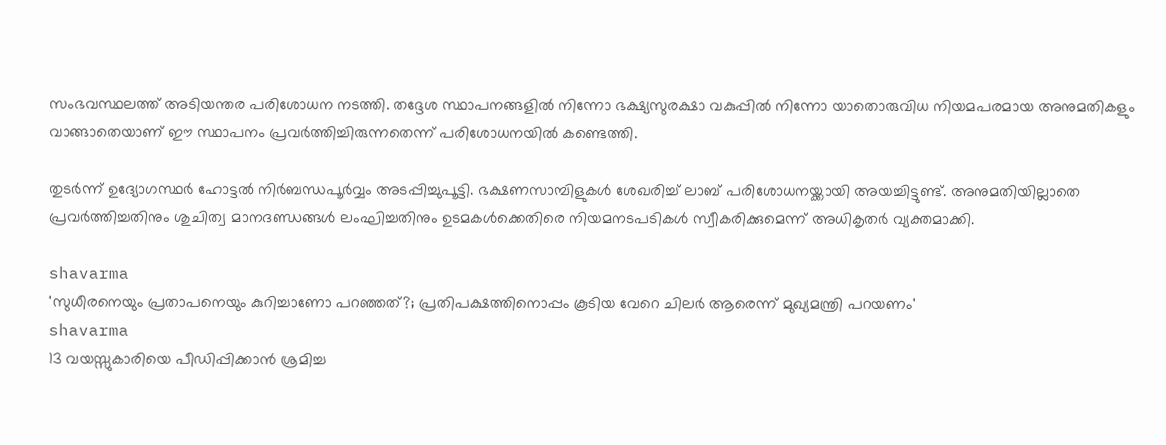സംഭവസ്ഥലത്ത് അടിയന്തര പരിശോധന നടത്തി. തദ്ദേശ സ്ഥാപനങ്ങളിൽ നിന്നോ ഭക്ഷ്യസുരക്ഷാ വകുപ്പിൽ നിന്നോ യാതൊരുവിധ നിയമപരമായ അനുമതികളും വാങ്ങാതെയാണ് ഈ സ്ഥാപനം പ്രവർത്തിച്ചിരുന്നതെന്ന് പരിശോധനയിൽ കണ്ടെത്തി.

തുടർന്ന് ഉദ്യോഗസ്ഥർ ഹോട്ടൽ നിർബന്ധപൂർവ്വം അടപ്പിച്ചുപൂട്ടി. ഭക്ഷണസാമ്പിളുകൾ ശേഖരിച്ച് ലാബ് പരിശോധനയ്ക്കായി അയച്ചിട്ടുണ്ട്. അനുമതിയില്ലാതെ പ്രവർത്തിച്ചതിനും ശുചിത്വ മാനദണ്ഡങ്ങൾ ലംഘിച്ചതിനും ഉടമകൾക്കെതിരെ നിയമനടപടികൾ സ്വീകരിക്കുമെന്ന് അധികൃതർ വ്യക്തമാക്കി.

shavarma
'സുധീരനെയും പ്രതാപനെയും കുറിച്ചാണോ പറഞ്ഞത്?; പ്രതിപക്ഷത്തിനൊപ്പം കൂടിയ വേറെ ചിലര്‍ ആരെന്ന് മുഖ്യമന്ത്രി പറയണം'
shavarma
13 വയസ്സുകാരിയെ പീഡിപ്പിക്കാൻ ശ്രമിച്ച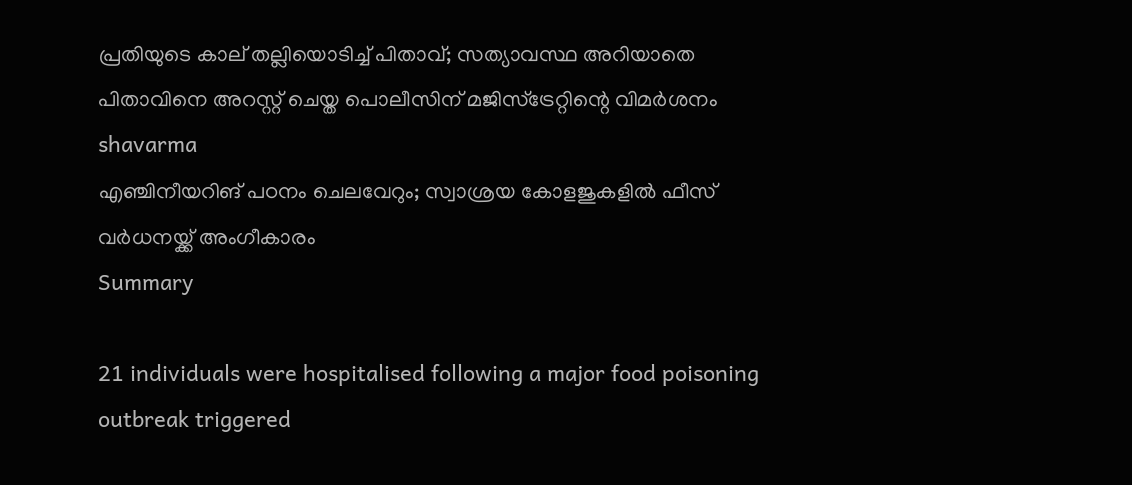പ്രതിയുടെ കാല് തല്ലിയൊടിച്ച് പിതാവ്; സത്യാവസ്ഥ അറിയാതെ പിതാവിനെ അറസ്റ്റ് ചെയ്ത പൊലീസിന് മജിസ്‌ട്രേറ്റിന്റെ വിമർശനം
shavarma
എഞ്ചിനീയറിങ് പഠനം ചെലവേറും; സ്വാശ്രയ കോളജുകളിൽ ഫീസ് വർധനയ്ക്ക് അംഗീകാരം
Summary

21 individuals were hospitalised following a major food poisoning outbreak triggered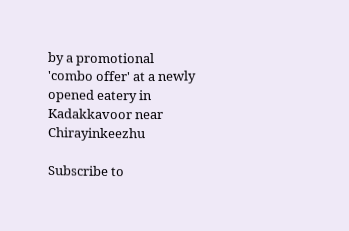by a promotional 'combo offer' at a newly opened eatery in Kadakkavoor near Chirayinkeezhu

Subscribe to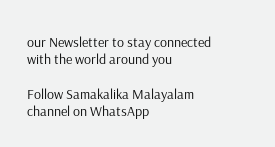our Newsletter to stay connected with the world around you

Follow Samakalika Malayalam channel on WhatsApp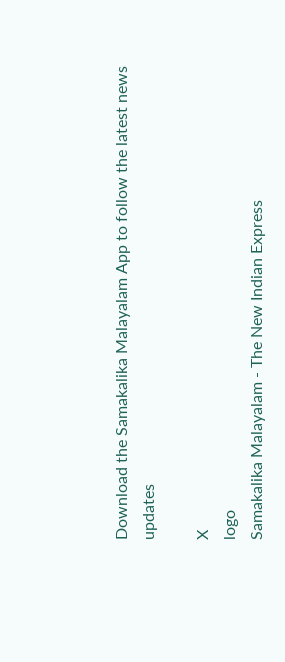Download the Samakalika Malayalam App to follow the latest news updates

X
logo
Samakalika Malayalam - The New Indian Express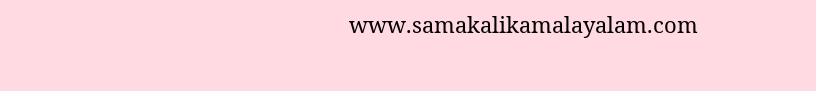www.samakalikamalayalam.com